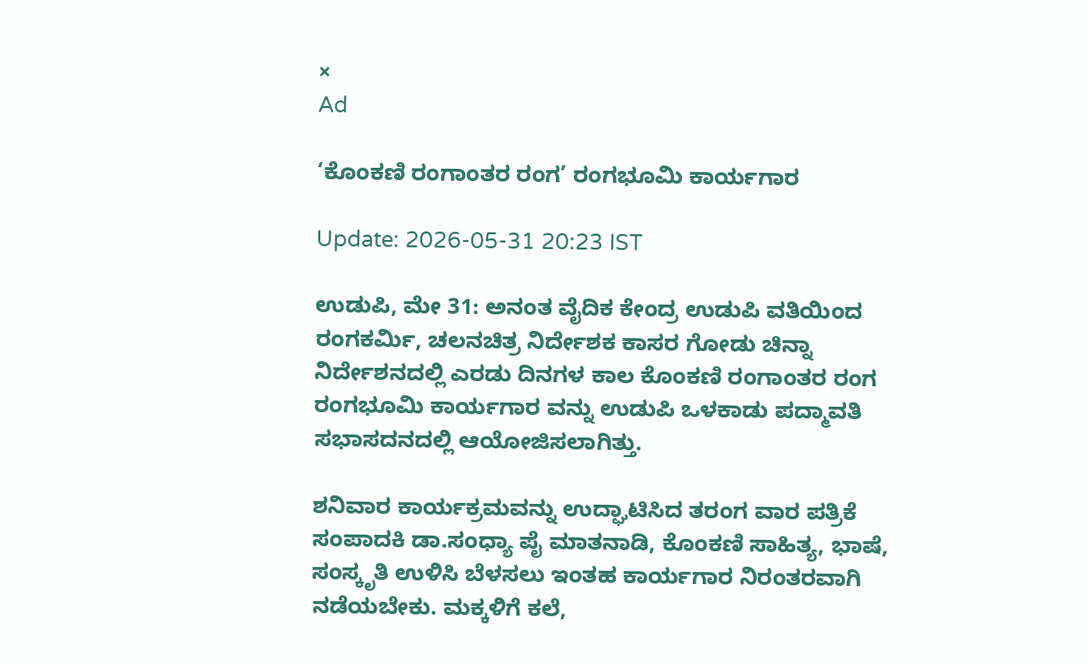×
Ad

‘ಕೊಂಕಣಿ ರಂಗಾಂತರ ರಂಗ’ ರಂಗಭೂಮಿ ಕಾರ್ಯಗಾರ

Update: 2026-05-31 20:23 IST

ಉಡುಪಿ, ಮೇ 31: ಅನಂತ ವೈದಿಕ ಕೇಂದ್ರ ಉಡುಪಿ ವತಿಯಿಂದ ರಂಗಕರ್ಮಿ, ಚಲನಚಿತ್ರ ನಿರ್ದೇಶಕ ಕಾಸರ ಗೋಡು ಚಿನ್ನಾ ನಿರ್ದೇಶನದಲ್ಲಿ ಎರಡು ದಿನಗಳ ಕಾಲ ಕೊಂಕಣಿ ರಂಗಾಂತರ ರಂಗ ರಂಗಭೂಮಿ ಕಾರ್ಯಗಾರ ವನ್ನು ಉಡುಪಿ ಒಳಕಾಡು ಪದ್ಮಾವತಿ ಸಭಾಸದನದಲ್ಲಿ ಆಯೋಜಿಸಲಾಗಿತ್ತು.

ಶನಿವಾರ ಕಾರ್ಯಕ್ರಮವನ್ನು ಉದ್ಘಾಟಿಸಿದ ತರಂಗ ವಾರ ಪತ್ರಿಕೆ ಸಂಪಾದಕಿ ಡಾ.ಸಂಧ್ಯಾ ಪೈ ಮಾತನಾಡಿ, ಕೊಂಕಣಿ ಸಾಹಿತ್ಯ, ಭಾಷೆ, ಸಂಸ್ಕೃತಿ ಉಳಿಸಿ ಬೆಳಸಲು ಇಂತಹ ಕಾರ್ಯಗಾರ ನಿರಂತರವಾಗಿ ನಡೆಯಬೇಕು. ಮಕ್ಕಳಿಗೆ ಕಲೆ,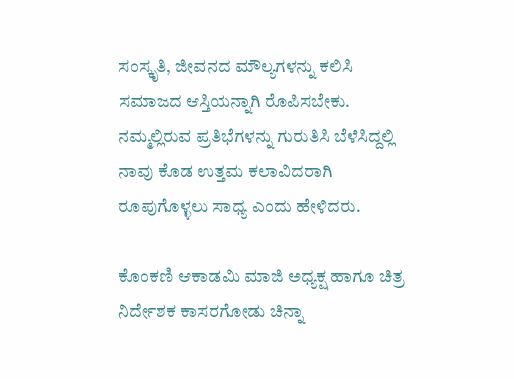ಸಂಸ್ಕೃತಿ, ಜೀವನದ ಮೌಲ್ಯಗಳನ್ನು ಕಲಿಸಿ ಸಮಾಜದ ಆಸ್ತಿಯನ್ನಾಗಿ ರೊಪಿಸಬೇಕು. ನಮ್ಮಲ್ಲಿರುವ ಪ್ರತಿಭೆಗಳನ್ನು ಗುರುತಿಸಿ ಬೆಳೆಸಿದ್ದಲ್ಲಿ ನಾವು ಕೊಡ ಉತ್ತಮ ಕಲಾವಿದರಾಗಿ ರೂಪುಗೊಳ್ಳಲು ಸಾಧ್ಯ ಎಂದು ಹೇಳಿದರು.

ಕೊಂಕಣಿ ಆಕಾಡಮಿ ಮಾಜಿ ಅಧ್ಯಕ್ಷ ಹಾಗೂ ಚಿತ್ರ ನಿರ್ದೇಶಕ ಕಾಸರಗೋಡು ಚಿನ್ನಾ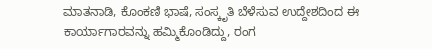ಮಾತನಾಡಿ, ಕೊಂಕಣಿ ಭಾಷೆ, ಸಂಸ್ಕೃತಿ ಬೆಳೆಸುವ ಉದ್ದೇಶದಿಂದ ಈ ಕಾರ್ಯಾಗಾರವನ್ನು ಹಮ್ಮಿಕೊಂಡಿದ್ದು, ರಂಗ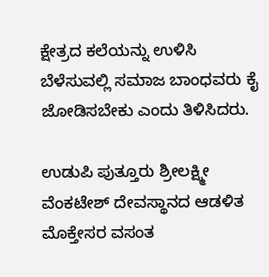ಕ್ಷೇತ್ರದ ಕಲೆಯನ್ನು ಉಳಿಸಿ ಬೆಳೆಸುವಲ್ಲಿ ಸಮಾಜ ಬಾಂಧವರು ಕೈ ಜೋಡಿಸಬೇಕು ಎಂದು ತಿಳಿಸಿದರು.

ಉಡುಪಿ ಪುತ್ತೂರು ಶ್ರೀಲಕ್ಷ್ಮೀ ವೆಂಕಟೇಶ್ ದೇವಸ್ಥಾನದ ಆಡಳಿತ ಮೊಕ್ತೇಸರ ವಸಂತ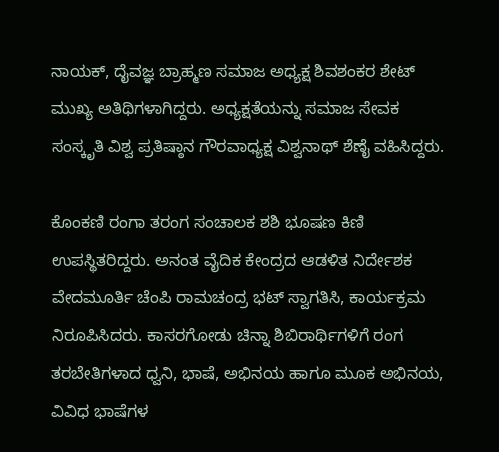ನಾಯಕ್, ದೈವಜ್ಞ ಬ್ರಾಹ್ಮಣ ಸಮಾಜ ಅಧ್ಯಕ್ಷ ಶಿವಶಂಕರ ಶೇಟ್ ಮುಖ್ಯ ಅತಿಥಿಗಳಾಗಿದ್ದರು. ಅಧ್ಯಕ್ಷತೆಯನ್ನು ಸಮಾಜ ಸೇವಕ ಸಂಸ್ಕೃತಿ ವಿಶ್ವ ಪ್ರತಿಷ್ಠಾನ ಗೌರವಾಧ್ಯಕ್ಷ ವಿಶ್ವನಾಥ್ ಶೆಣೈ ವಹಿಸಿದ್ದರು.

ಕೊಂಕಣಿ ರಂಗಾ ತರಂಗ ಸಂಚಾಲಕ ಶಶಿ ಭೂಷಣ ಕಿಣಿ ಉಪಸ್ಥಿತರಿದ್ದರು. ಅನಂತ ವೈದಿಕ ಕೇಂದ್ರದ ಆಡಳಿತ ನಿರ್ದೇಶಕ ವೇದಮೂರ್ತಿ ಚೆಂಪಿ ರಾಮಚಂದ್ರ ಭಟ್ ಸ್ವಾಗತಿಸಿ, ಕಾರ್ಯಕ್ರಮ ನಿರೂಪಿಸಿದರು. ಕಾಸರಗೋಡು ಚಿನ್ನಾ ಶಿಬಿರಾರ್ಥಿಗಳಿಗೆ ರಂಗ ತರಬೇತಿಗಳಾದ ಧ್ವನಿ, ಭಾಷೆ, ಅಭಿನಯ ಹಾಗೂ ಮೂಕ ಅಭಿನಯ, ವಿವಿಧ ಭಾಷೆಗಳ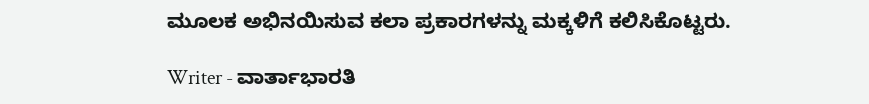ಮೂಲಕ ಅಭಿನಯಿಸುವ ಕಲಾ ಪ್ರಕಾರಗಳನ್ನು ಮಕ್ಕಳಿಗೆ ಕಲಿಸಿಕೊಟ್ಟರು.

Writer - ವಾರ್ತಾಭಾರತಿ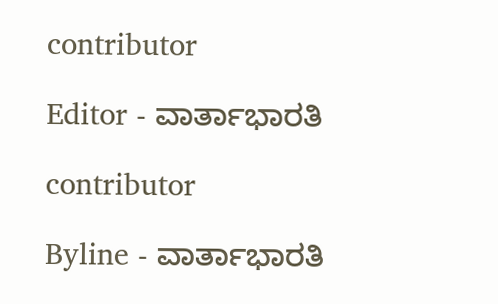contributor

Editor - ವಾರ್ತಾಭಾರತಿ

contributor

Byline - ವಾರ್ತಾಭಾರತಿ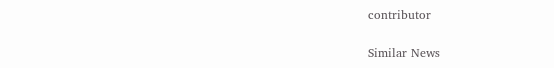contributor

Similar News